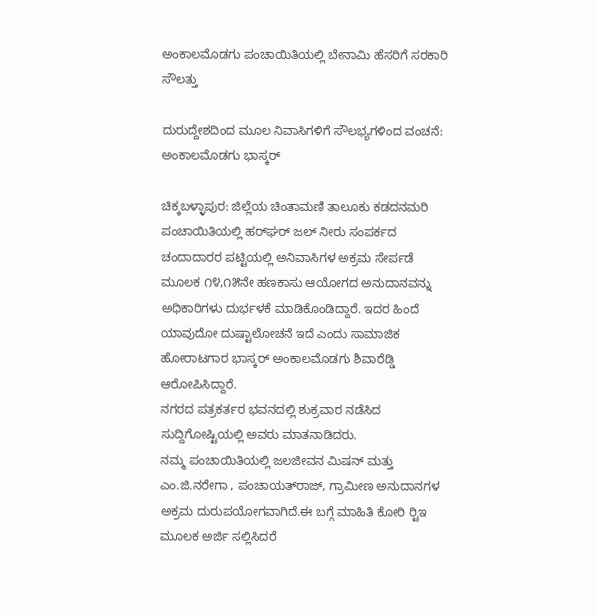ಅಂಕಾಲಮೊಡಗು ಪಂಚಾಯಿತಿಯಲ್ಲಿ ಬೇನಾಮಿ ಹೆಸರಿಗೆ ಸರಕಾರಿ ಸೌಲತ್ತು

ದುರುದ್ದೇಶದಿಂದ ಮೂಲ ನಿವಾಸಿಗಳಿಗೆ ಸೌಲಭ್ಯಗಳಿಂದ ವಂಚನೆ: ಅಂಕಾಲಮೊಡಗು ಭಾಸ್ಕರ್

ಚಿಕ್ಕಬಳ್ಳಾಪುರ: ಜಿಲ್ಲೆಯ ಚಿಂತಾಮಣಿ ತಾಲೂಕು ಕಡದನಮರಿ ಪಂಚಾಯಿತಿಯಲ್ಲಿ ಹರ್‌ಘರ್ ಜಲ್ ನೀರು ಸಂಪರ್ಕದ ಚಂದಾದಾರರ ಪಟ್ಟಿಯಲ್ಲಿ ಅನಿವಾಸಿಗಳ ಅಕ್ರಮ ಸೇರ್ಪಡೆ ಮೂಲಕ ೧೪,೧೫ನೇ ಹಣಕಾಸು ಆಯೋಗದ ಅನುದಾನವನ್ನು ಅಧಿಕಾರಿಗಳು ದುರ್ಭಳಕೆ ಮಾಡಿಕೊಂಡಿದ್ದಾರೆ. ಇದರ ಹಿಂದೆ ಯಾವುದೋ ದುಷ್ಟಾಲೋಚನೆ ಇದೆ ಎಂದು ಸಾಮಾಜಿಕ ಹೋರಾಟಗಾರ ಭಾಸ್ಕರ್ ಅಂಕಾಲಮೊಡಗು ಶಿವಾರೆಡ್ಡಿ ಆರೋಪಿಸಿದ್ದಾರೆ.
ನಗರದ ಪತ್ರಕರ್ತರ ಭವನದಲ್ಲಿ ಶುಕ್ರವಾರ ನಡೆಸಿದ ಸುದ್ದಿಗೋಷ್ಟಿಯಲ್ಲಿ ಅವರು ಮಾತನಾಡಿದರು.
ನಮ್ಮ ಪಂಚಾಯಿತಿಯಲ್ಲಿ ಜಲಜೀವನ ಮಿಷನ್ ಮತ್ತು ಎಂ.ಜಿ.ನರೇಗಾ , ಪಂಚಾಯತ್‌ರಾಜ್, ಗ್ರಾಮೀಣ ಅನುದಾನಗಳ ಅಕ್ರಮ ದುರುಪಯೋಗವಾಗಿದೆ.ಈ ಬಗ್ಗೆ ಮಾಹಿತಿ ಕೋರಿ ರ‍್ಟಿಇ ಮೂಲಕ ಅರ್ಜಿ ಸಲ್ಲಿಸಿದರೆ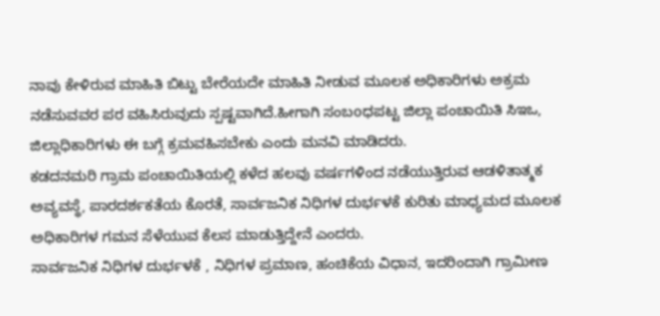ನಾವು ಕೇಳಿರುವ ಮಾಹಿತಿ ಬಿಟ್ಟು ಬೇರೆಯದೇ ಮಾಹಿತಿ ನೀಡುವ ಮೂಲಕ ಅಧಿಕಾರಿಗಳು ಅಕ್ರಮ ನಡೆಸುವವರ ಪರ ವಹಿಸಿರುವುದು ಸ್ಪಷ್ಟವಾಗಿದೆ.ಹೀಗಾಗಿ ಸಂಬoಧಪಟ್ಟ ಜಿಲ್ಲಾ ಪಂಚಾಯಿತಿ ಸಿಇಒ, ಜಿಲ್ಲಾಧಿಕಾರಿಗಳು ಈ ಬಗ್ಗೆ ಕ್ರಮವಹಿಸಬೇಕು ಎಂದು ಮನವಿ ಮಾಡಿದರು.
ಕಡದನಮರಿ ಗ್ರಾಮ ಪಂಚಾಯಿತಿಯಲ್ಲಿ ಕಳೆದ ಹಲವು ವರ್ಷಗಳಿಂದ ನಡೆಯುತ್ತಿರುವ ಆಡಳಿತಾತ್ಮಕ ಅವ್ಯವಸ್ಥೆ, ಪಾರದರ್ಶಕತೆಯ ಕೊರತೆ, ಸಾರ್ವಜನಿಕ ನಿಧಿಗಳ ದುರ್ಭಳಕೆ ಕುರಿತು ಮಾಧ್ಯಮದ ಮೂಲಕ ಅಧಿಕಾರಿಗಳ ಗಮನ ಸೆಳೆಯುವ ಕೆಲಸ ಮಾಡುತ್ತಿದ್ದೇನೆ ಎಂದರು.
ಸಾರ್ವಜನಿಕ ನಿಧಿಗಳ ದುರ್ಭಳಕೆ , ನಿಧಿಗಳ ಪ್ರಮಾಣ, ಹಂಚಿಕೆಯ ವಿಧಾನ, ಇದರಿಂದಾಗಿ ಗ್ರಾಮೀಣ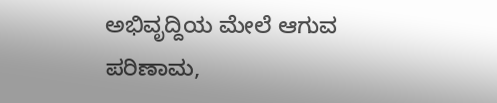ಅಭಿವೃದ್ದಿಯ ಮೇಲೆ ಆಗುವ ಪರಿಣಾಮ,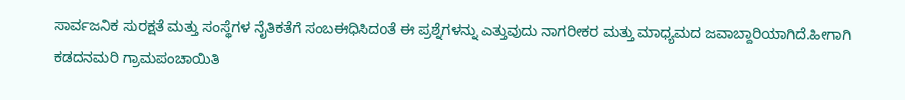ಸಾರ್ವಜನಿಕ ಸುರಕ್ಷತೆ ಮತ್ತು ಸಂಸ್ಥೆಗಳ ನೈತಿಕತೆಗೆ ಸಂಬಈಧಿಸಿದoತೆ ಈ ಪ್ರಶ್ನೆಗಳನ್ನು ಎತ್ತುವುದು ನಾಗರೀಕರ ಮತ್ತು ಮಾಧ್ಯಮದ ಜವಾಬ್ದಾರಿಯಾಗಿದೆ.ಹೀಗಾಗಿ ಕಡದನಮರಿ ಗ್ರಾಮಪಂಚಾಯಿತಿ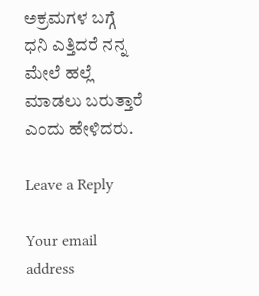ಅಕ್ರಮಗಳ ಬಗ್ಗೆ ಧನಿ ಎತ್ತಿದರೆ ನನ್ನ ಮೇಲೆ ಹಲ್ಲೆ ಮಾಡಲು ಬರುತ್ತಾರೆ ಎಂದು ಹೇಳಿದರು.

Leave a Reply

Your email address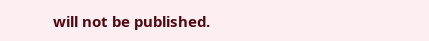will not be published.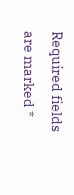Required fields are marked *